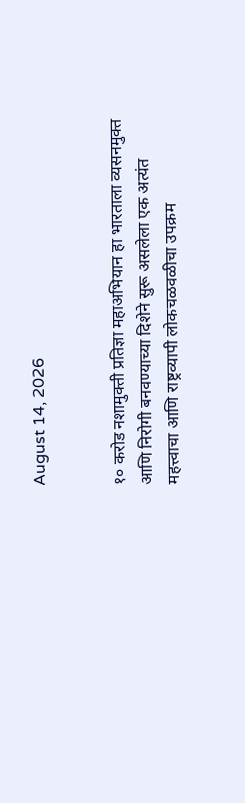August 14, 2026


१० करोड नशामुक्ती प्रतिज्ञा महाअभियान हा भारताला व्यसनमुक्त आणि निरोगी बनवण्याच्या दिशेने सुरू असलेला एक अत्यंत महत्त्वाचा आणि राष्ट्रव्यापी लोकचळवळीचा उपक्रम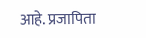आहे. प्रजापिता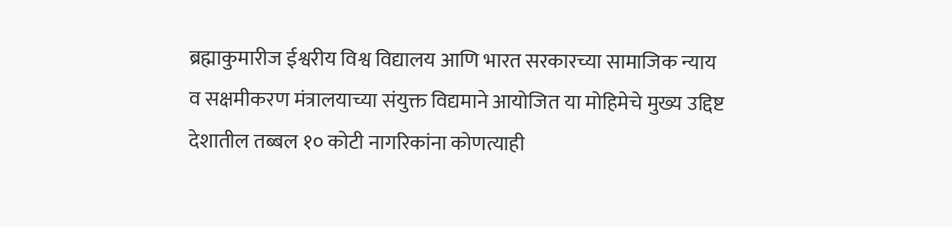ब्रह्माकुमारीज ईश्वरीय विश्व विद्यालय आणि भारत सरकारच्या सामाजिक न्याय व सक्षमीकरण मंत्रालयाच्या संयुक्त विद्यमाने आयोजित या मोहिमेचे मुख्य उद्दिष्ट देशातील तब्बल १० कोटी नागरिकांना कोणत्याही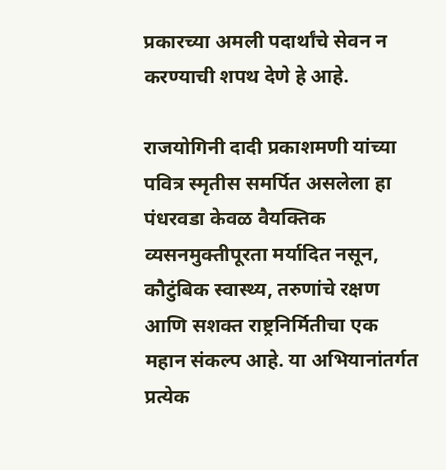प्रकारच्या अमली पदार्थांचे सेवन न करण्याची शपथ देणे हे आहे.

राजयोगिनी दादी प्रकाशमणी यांच्या पवित्र स्मृतीस समर्पित असलेला हा पंधरवडा केवळ वैयक्तिक व्यसनमुक्तीपूरता मर्यादित नसून, कौटुंबिक स्वास्थ्य, तरुणांचे रक्षण आणि सशक्त राष्ट्रनिर्मितीचा एक महान संकल्प आहे. या अभियानांतर्गत प्रत्येक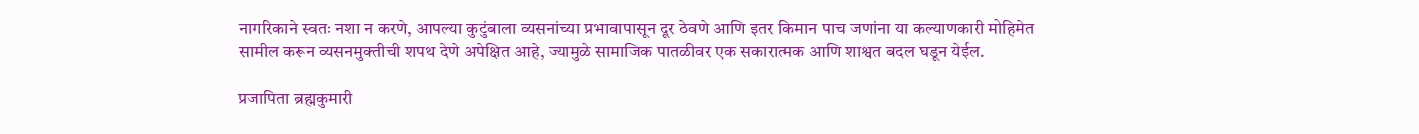नागरिकाने स्वतः नशा न करणे, आपल्या कुटुंबाला व्यसनांच्या प्रभावापासून दूर ठेवणे आणि इतर किमान पाच जणांना या कल्याणकारी मोहिमेत सामील करून व्यसनमुक्तीची शपथ देणे अपेक्षित आहे, ज्यामुळे सामाजिक पातळीवर एक सकारात्मक आणि शाश्वत बदल घडून येईल.

प्रजापिता ब्रह्मकुमारी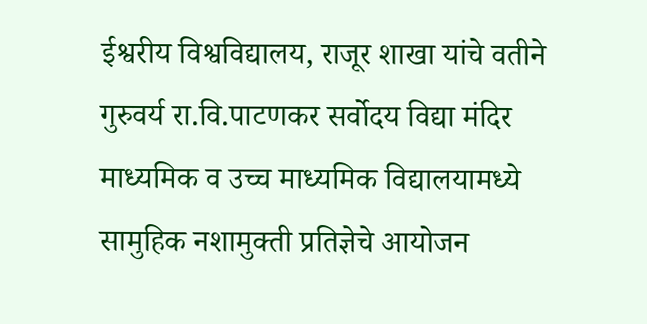ईश्वरीय विश्वविद्यालय, राजूर शाखा यांचे वतीने गुरुवर्य रा.वि.पाटणकर सर्वोदय विद्या मंदिर माध्यमिक व उच्च माध्यमिक विद्यालयामध्ये सामुहिक नशामुक्ती प्रतिज्ञेचे आयोजन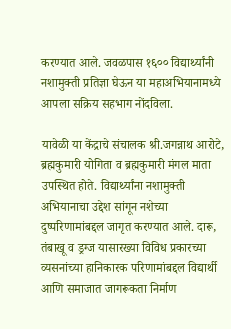करण्यात आले. जवळपास १६०० विद्यार्थ्यांनी नशामुक्ती प्रतिज्ञा घेऊन या महाअभियानामध्ये आपला सक्रिय सहभाग नोंदविला.

यावेळी या केंद्राचे संचालक श्री.जगन्नाथ आरोटे, ब्रह्मकुमारी योगिता व ब्रह्मकुमारी मंगल माता उपस्थित होते. विद्यार्थ्यांना नशामुक्ती अभियानाचा उद्देश सांगून नशेच्या दुष्परिणामांबद्दल जागृत करण्यात आले. दारू, तंबाखू व ड्रग्ज यासारख्या विविध प्रकारच्या व्यसनांच्या हानिकारक परिणामांबद्दल विद्यार्थी आणि समाजात जागरूकता निर्माण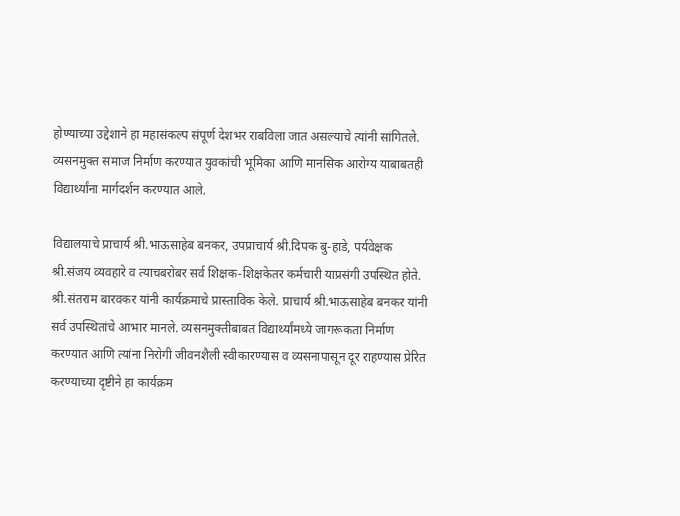होण्याच्या उद्देशाने हा महासंकल्प संपूर्ण देशभर राबविला जात असल्याचे त्यांनी सांगितले. व्यसनमुक्त समाज निर्माण करण्यात युवकांची भूमिका आणि मानसिक आरोग्य याबाबतही विद्यार्थ्यांना मार्गदर्शन करण्यात आले.

विद्यालयाचे प्राचार्य श्री.भाऊसाहेब बनकर, उपप्राचार्य श्री.दिपक बु-हाडे, पर्यवेक्षक श्री.संजय व्यवहारे व त्याचबरोबर सर्व शिक्षक-शिक्षकेतर कर्मचारी याप्रसंगी उपस्थित होते. श्री.संतराम बारवकर यांनी कार्यक्रमाचे प्रास्ताविक केले. प्राचार्य श्री.भाऊसाहेब बनकर यांनी सर्व उपस्थितांचे आभार मानले. व्यसनमुक्तीबाबत विद्यार्थ्यांमध्ये जागरूकता निर्माण करण्यात आणि त्यांना निरोगी जीवनशैली स्वीकारण्यास व व्यसनापासून दूर राहण्यास प्रेरित करण्याच्या दृष्टीने हा कार्यक्रम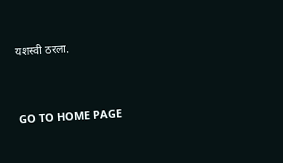यशस्वी ठरला.


GO TO HOME PAGE